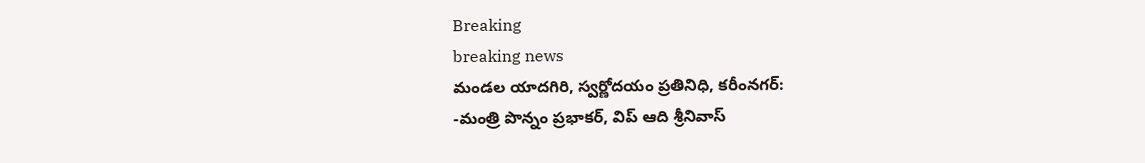Breaking
breaking news
మండల యాదగిరి, స్వర్ణోదయం ప్రతినిధి, కరీంనగర్:
-మంత్రి పొన్నం ప్రభాకర్, విప్ ఆది శ్రీనివాస్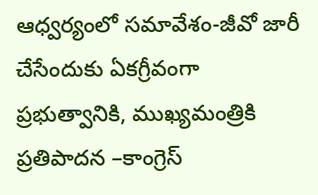ఆధ్వర్యంలో సమావేశం-జీవో జారీ చేసేందుకు ఏకగ్రీవంగా ప్రభుత్వానికి, ముఖ్యమంత్రికి ప్రతిపాదన –కాంగ్రెస్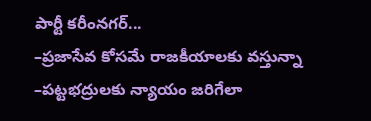పార్టీ కరీంనగర్...
–ప్రజాసేవ కోసమే రాజకీయాలకు వస్తున్నా –పట్టభద్రులకు న్యాయం జరిగేలా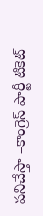పనిచేస్తా –కాంగ్రెస్ పార్టీ టికెట్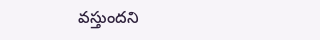వస్తుందని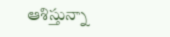ఆశిస్తున్నా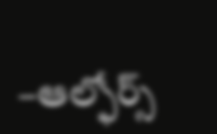–ఆల్ఫోర్స్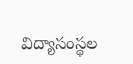విద్యాసంస్థల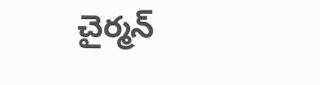చైర్మన్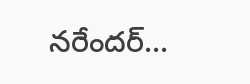నరేందర్...